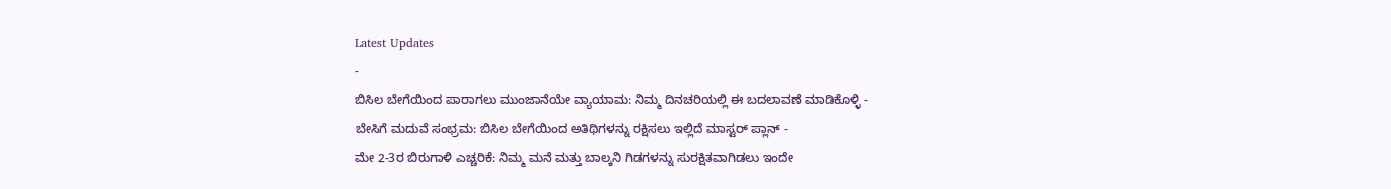Latest Updates
-
ಬಿಸಿಲ ಬೇಗೆಯಿಂದ ಪಾರಾಗಲು ಮುಂಜಾನೆಯೇ ವ್ಯಾಯಾಮ: ನಿಮ್ಮ ದಿನಚರಿಯಲ್ಲಿ ಈ ಬದಲಾವಣೆ ಮಾಡಿಕೊಳ್ಳಿ -
ಬೇಸಿಗೆ ಮದುವೆ ಸಂಭ್ರಮ: ಬಿಸಿಲ ಬೇಗೆಯಿಂದ ಅತಿಥಿಗಳನ್ನು ರಕ್ಷಿಸಲು ಇಲ್ಲಿದೆ ಮಾಸ್ಟರ್ ಪ್ಲಾನ್ -
ಮೇ 2-3ರ ಬಿರುಗಾಳಿ ಎಚ್ಚರಿಕೆ: ನಿಮ್ಮ ಮನೆ ಮತ್ತು ಬಾಲ್ಕನಿ ಗಿಡಗಳನ್ನು ಸುರಕ್ಷಿತವಾಗಿಡಲು ಇಂದೇ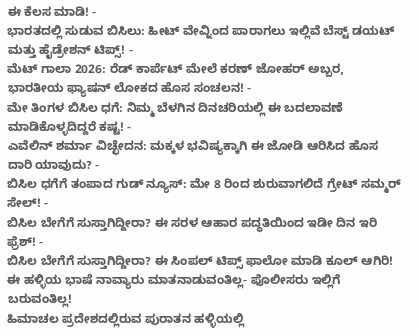ಈ ಕೆಲಸ ಮಾಡಿ! -
ಭಾರತದಲ್ಲಿ ಸುಡುವ ಬಿಸಿಲು: ಹೀಟ್ ವೇವ್ನಿಂದ ಪಾರಾಗಲು ಇಲ್ಲಿವೆ ಬೆಸ್ಟ್ ಡಯಟ್ ಮತ್ತು ಹೈಡ್ರೇಶನ್ ಟಿಪ್ಸ್! -
ಮೆಟ್ ಗಾಲಾ 2026: ರೆಡ್ ಕಾರ್ಪೆಟ್ ಮೇಲೆ ಕರಣ್ ಜೋಹರ್ ಅಬ್ಬರ, ಭಾರತೀಯ ಫ್ಯಾಷನ್ ಲೋಕದ ಹೊಸ ಸಂಚಲನ! -
ಮೇ ತಿಂಗಳ ಬಿಸಿಲ ಧಗೆ: ನಿಮ್ಮ ಬೆಳಗಿನ ದಿನಚರಿಯಲ್ಲಿ ಈ ಬದಲಾವಣೆ ಮಾಡಿಕೊಳ್ಳದಿದ್ದರೆ ಕಷ್ಟ! -
ಎವೆಲಿನ್ ಶರ್ಮಾ ವಿಚ್ಛೇದನ: ಮಕ್ಕಳ ಭವಿಷ್ಯಕ್ಕಾಗಿ ಈ ಜೋಡಿ ಆರಿಸಿದ ಹೊಸ ದಾರಿ ಯಾವುದು? -
ಬಿಸಿಲ ಧಗೆಗೆ ತಂಪಾದ ಗುಡ್ ನ್ಯೂಸ್: ಮೇ 8 ರಿಂದ ಶುರುವಾಗಲಿದೆ ಗ್ರೇಟ್ ಸಮ್ಮರ್ ಸೇಲ್! -
ಬಿಸಿಲ ಬೇಗೆಗೆ ಸುಸ್ತಾಗಿದ್ದೀರಾ? ಈ ಸರಳ ಆಹಾರ ಪದ್ಧತಿಯಿಂದ ಇಡೀ ದಿನ ಇರಿ ಫ್ರೆಶ್! -
ಬಿಸಿಲ ಬೇಗೆಗೆ ಸುಸ್ತಾಗಿದ್ದೀರಾ? ಈ ಸಿಂಪಲ್ ಟಿಪ್ಸ್ ಫಾಲೋ ಮಾಡಿ ಕೂಲ್ ಆಗಿರಿ!
ಈ ಹಳ್ಳಿಯ ಭಾಷೆ ನಾವ್ಯಾರು ಮಾತನಾಡುವಂತಿಲ್ಲ- ಪೊಲೀಸರು ಇಲ್ಲಿಗೆ ಬರುವಂತಿಲ್ಲ!
ಹಿಮಾಚಲ ಪ್ರದೇಶದಲ್ಲಿರುವ ಪುರಾತನ ಹಳ್ಳಿಯಲ್ಲಿ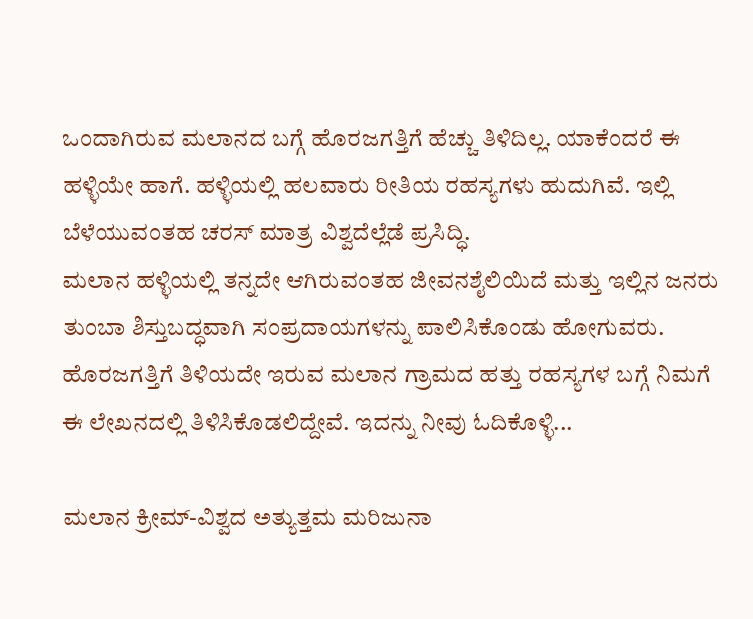ಒಂದಾಗಿರುವ ಮಲಾನದ ಬಗ್ಗೆ ಹೊರಜಗತ್ತಿಗೆ ಹೆಚ್ಚು ತಿಳಿದಿಲ್ಲ. ಯಾಕೆಂದರೆ ಈ ಹಳ್ಳಿಯೇ ಹಾಗೆ. ಹಳ್ಳಿಯಲ್ಲಿ ಹಲವಾರು ರೀತಿಯ ರಹಸ್ಯಗಳು ಹುದುಗಿವೆ. ಇಲ್ಲಿ ಬೆಳೆಯುವಂತಹ ಚರಸ್ ಮಾತ್ರ ವಿಶ್ವದೆಲ್ಲೆಡೆ ಪ್ರಸಿದ್ಧಿ.
ಮಲಾನ ಹಳ್ಳಿಯಲ್ಲಿ ತನ್ನದೇ ಆಗಿರುವಂತಹ ಜೀವನಶೈಲಿಯಿದೆ ಮತ್ತು ಇಲ್ಲಿನ ಜನರು ತುಂಬಾ ಶಿಸ್ತುಬದ್ಧವಾಗಿ ಸಂಪ್ರದಾಯಗಳನ್ನು ಪಾಲಿಸಿಕೊಂಡು ಹೋಗುವರು. ಹೊರಜಗತ್ತಿಗೆ ತಿಳಿಯದೇ ಇರುವ ಮಲಾನ ಗ್ರಾಮದ ಹತ್ತು ರಹಸ್ಯಗಳ ಬಗ್ಗೆ ನಿಮಗೆ ಈ ಲೇಖನದಲ್ಲಿ ತಿಳಿಸಿಕೊಡಲಿದ್ದೇವೆ. ಇದನ್ನು ನೀವು ಓದಿಕೊಳ್ಳಿ...

ಮಲಾನ ಕ್ರೀಮ್-ವಿಶ್ವದ ಅತ್ಯುತ್ತಮ ಮರಿಜುನಾ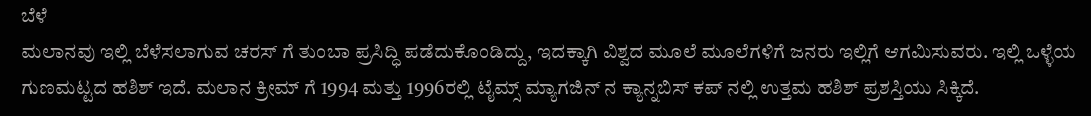ಬೆಳೆ
ಮಲಾನವು ಇಲ್ಲಿ ಬೆಳೆಸಲಾಗುವ ಚರಸ್ ಗೆ ತುಂಬಾ ಪ್ರಸಿದ್ಧಿ ಪಡೆದುಕೊಂಡಿದ್ದು, ಇದಕ್ಕಾಗಿ ವಿಶ್ವದ ಮೂಲೆ ಮೂಲೆಗಳಿಗೆ ಜನರು ಇಲ್ಲಿಗೆ ಆಗಮಿಸುವರು. ಇಲ್ಲಿ ಒಳ್ಳೆಯ ಗುಣಮಟ್ಟದ ಹಶಿಶ್ ಇದೆ. ಮಲಾನ ಕ್ರೀಮ್ ಗೆ 1994 ಮತ್ತು 1996ರಲ್ಲಿ ಟೈಮ್ಸ್ ಮ್ಯಾಗಜಿನ್ ನ ಕ್ಯಾನ್ನಬಿಸ್ ಕಪ್ ನಲ್ಲಿ ಉತ್ತಮ ಹಶಿಶ್ ಪ್ರಶಸ್ತಿಯು ಸಿಕ್ಕಿದೆ.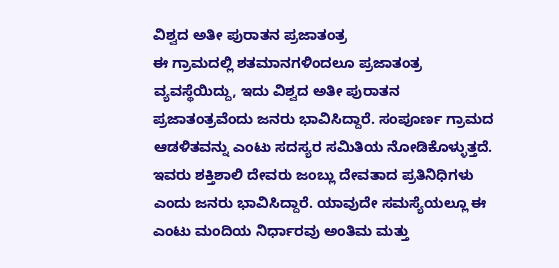ವಿಶ್ವದ ಅತೀ ಪುರಾತನ ಪ್ರಜಾತಂತ್ರ
ಈ ಗ್ರಾಮದಲ್ಲಿ ಶತಮಾನಗಳಿಂದಲೂ ಪ್ರಜಾತಂತ್ರ ವ್ಯವಸ್ಥೆಯಿದ್ದು, ಇದು ವಿಶ್ವದ ಅತೀ ಪುರಾತನ ಪ್ರಜಾತಂತ್ರವೆಂದು ಜನರು ಭಾವಿಸಿದ್ದಾರೆ. ಸಂಪೂರ್ಣ ಗ್ರಾಮದ ಆಡಳಿತವನ್ನು ಎಂಟು ಸದಸ್ಯರ ಸಮಿತಿಯ ನೋಡಿಕೊಳ್ಳುತ್ತದೆ. ಇವರು ಶಕ್ತಿಶಾಲಿ ದೇವರು ಜಂಬ್ಲು ದೇವತಾದ ಪ್ರತಿನಿಧಿಗಳು ಎಂದು ಜನರು ಭಾವಿಸಿದ್ದಾರೆ. ಯಾವುದೇ ಸಮಸ್ಯೆಯಲ್ಲೂ ಈ ಎಂಟು ಮಂದಿಯ ನಿರ್ಧಾರವು ಅಂತಿಮ ಮತ್ತು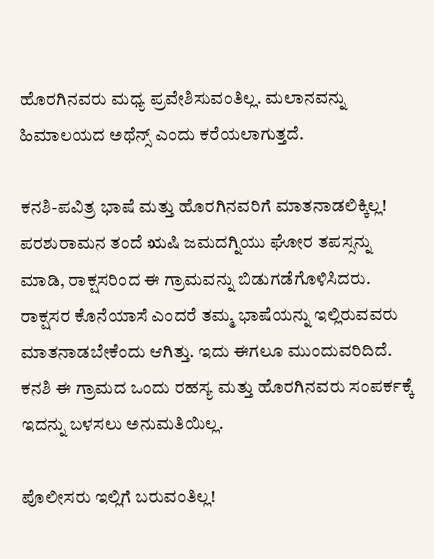ಹೊರಗಿನವರು ಮಧ್ಯ ಪ್ರವೇಶಿಸುವಂತಿಲ್ಲ. ಮಲಾನವನ್ನು ಹಿಮಾಲಯದ ಅಥೆನ್ಸ್ ಎಂದು ಕರೆಯಲಾಗುತ್ತದೆ.

ಕನಶಿ-ಪವಿತ್ರ ಭಾಷೆ ಮತ್ತು ಹೊರಗಿನವರಿಗೆ ಮಾತನಾಡಲಿಕ್ಕಿಲ್ಲ!
ಪರಶುರಾಮನ ತಂದೆ ಋಷಿ ಜಮದಗ್ನಿಯು ಘೋರ ತಪಸ್ಸನ್ನು ಮಾಡಿ, ರಾಕ್ಷಸರಿಂದ ಈ ಗ್ರಾಮವನ್ನು ಬಿಡುಗಡೆಗೊಳಿಸಿದರು. ರಾಕ್ಷಸರ ಕೊನೆಯಾಸೆ ಎಂದರೆ ತಮ್ಮ ಭಾಷೆಯನ್ನು ಇಲ್ಲಿರುವವರು ಮಾತನಾಡಬೇಕೆಂದು ಆಗಿತ್ತು. ಇದು ಈಗಲೂ ಮುಂದುವರಿದಿದೆ. ಕನಶಿ ಈ ಗ್ರಾಮದ ಒಂದು ರಹಸ್ಯ ಮತ್ತು ಹೊರಗಿನವರು ಸಂಪರ್ಕಕ್ಕೆ ಇದನ್ನು ಬಳಸಲು ಅನುಮತಿಯಿಲ್ಲ.

ಪೊಲೀಸರು ಇಲ್ಲಿಗೆ ಬರುವಂತಿಲ್ಲ!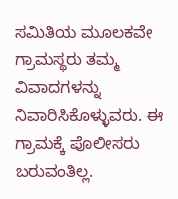ಸಮಿತಿಯ ಮೂಲಕವೇ ಗ್ರಾಮಸ್ಥರು ತಮ್ಮ ವಿವಾದಗಳನ್ನು ನಿವಾರಿಸಿಕೊಳ್ಳುವರು. ಈ ಗ್ರಾಮಕ್ಕೆ ಪೊಲೀಸರು ಬರುವಂತಿಲ್ಲ.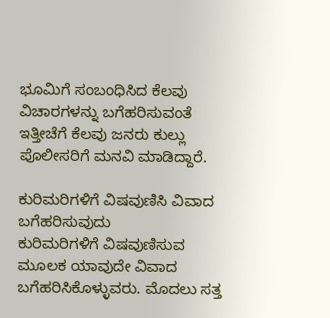ಭೂಮಿಗೆ ಸಂಬಂಧಿಸಿದ ಕೆಲವು ವಿಚಾರಗಳನ್ನು ಬಗೆಹರಿಸುವಂತೆ ಇತ್ತೀಚೆಗೆ ಕೆಲವು ಜನರು ಕುಲ್ಲು ಪೊಲೀಸರಿಗೆ ಮನವಿ ಮಾಡಿದ್ದಾರೆ.

ಕುರಿಮರಿಗಳಿಗೆ ವಿಷವುಣಿಸಿ ವಿವಾದ ಬಗೆಹರಿಸುವುದು
ಕುರಿಮರಿಗಳಿಗೆ ವಿಷವುಣಿಸುವ ಮೂಲಕ ಯಾವುದೇ ವಿವಾದ ಬಗೆಹರಿಸಿಕೊಳ್ಳುವರು. ಮೊದಲು ಸತ್ತ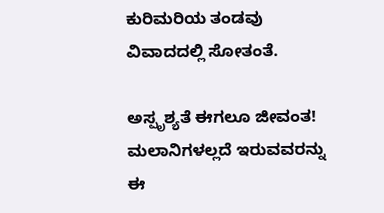ಕುರಿಮರಿಯ ತಂಡವು ವಿವಾದದಲ್ಲಿ ಸೋತಂತೆ.

ಅಸ್ಪೃಶ್ಯತೆ ಈಗಲೂ ಜೀವಂತ!
ಮಲಾನಿಗಳಲ್ಲದೆ ಇರುವವರನ್ನು ಈ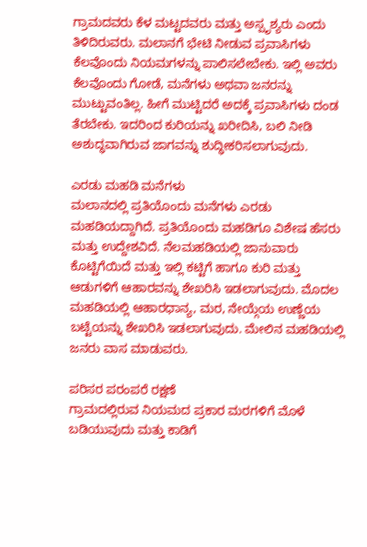ಗ್ರಾಮದವರು ಕೆಳ ಮಟ್ಟದವರು ಮತ್ತು ಅಸ್ಪೃಶ್ಯರು ಎಂದು ತಿಳಿದಿರುವರು. ಮಲಾನಗೆ ಭೇಟಿ ನೀಡುವ ಪ್ರವಾಸಿಗಳು ಕೆಲವೊಂದು ನಿಯಮಗಳನ್ನು ಪಾಲಿಸಲೇಬೇಕು. ಇಲ್ಲಿ ಅವರು ಕೆಲವೊಂದು ಗೋಡೆ, ಮನೆಗಳು ಅಥವಾ ಜನರನ್ನು ಮುಟ್ಟುವಂತಿಲ್ಲ. ಹೀಗೆ ಮುಟ್ಟಿದರೆ ಅದಕ್ಕೆ ಪ್ರವಾಸಿಗಳು ದಂಡ ತೆರಬೇಕು. ಇದರಿಂದ ಕುರಿಯನ್ನು ಖರೀದಿಸಿ, ಬಲಿ ನೀಡಿ ಅಶುದ್ಧವಾಗಿರುವ ಜಾಗವನ್ನು ಶುದ್ಧೀಕರಿಸಲಾಗುವುದು.

ಎರಡು ಮಹಡಿ ಮನೆಗಳು
ಮಲಾನದಲ್ಲಿ ಪ್ರತಿಯೊಂದು ಮನೆಗಳು ಎರಡು ಮಹಡಿಯದ್ದಾಗಿದೆ. ಪ್ರತಿಯೊಂದು ಮಹಡಿಗೂ ವಿಶೇಷ ಹೆಸರು ಮತ್ತು ಉದ್ದೇಶವಿದೆ. ನೆಲಮಹಡಿಯಲ್ಲಿ ಜಾನುವಾರು ಕೊಟ್ಟಿಗೆಯಿದೆ ಮತ್ತು ಇಲ್ಲಿ ಕಟ್ಟಿಗೆ ಹಾಗೂ ಕುರಿ ಮತ್ತು ಆಡುಗಳಿಗೆ ಆಹಾರವನ್ನು ಶೇಖರಿಸಿ ಇಡಲಾಗುವುದು. ಮೊದಲ ಮಹಡಿಯಲ್ಲಿ ಆಹಾರಧಾನ್ಯ, ಮರ, ನೇಯ್ಗೆಯ ಉಣ್ಣೆಯ ಬಟ್ಟೆಯನ್ನು ಶೇಖರಿಸಿ ಇಡಲಾಗುವುದು. ಮೇಲಿನ ಮಹಡಿಯಲ್ಲಿ ಜನರು ವಾಸ ಮಾಡುವರು.

ಪರಿಸರ ಪರಂಪರೆ ರಕ್ಷಣೆ
ಗ್ರಾಮದಲ್ಲಿರುವ ನಿಯಮದ ಪ್ರಕಾರ ಮರಗಳಿಗೆ ಮೊಳೆ ಬಡಿಯುವುದು ಮತ್ತು ಕಾಡಿಗೆ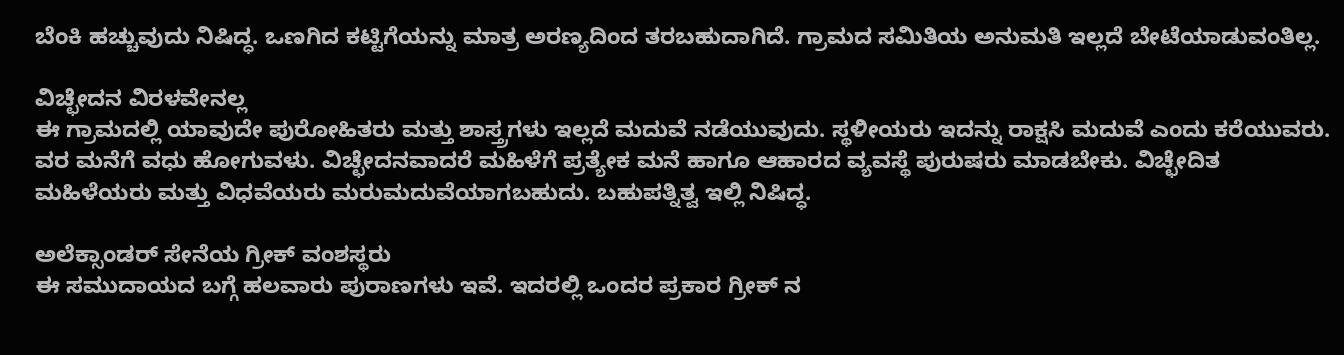ಬೆಂಕಿ ಹಚ್ಚುವುದು ನಿಷಿದ್ಧ. ಒಣಗಿದ ಕಟ್ಟಿಗೆಯನ್ನು ಮಾತ್ರ ಅರಣ್ಯದಿಂದ ತರಬಹುದಾಗಿದೆ. ಗ್ರಾಮದ ಸಮಿತಿಯ ಅನುಮತಿ ಇಲ್ಲದೆ ಬೇಟೆಯಾಡುವಂತಿಲ್ಲ.

ವಿಚ್ಛೇದನ ವಿರಳವೇನಲ್ಲ
ಈ ಗ್ರಾಮದಲ್ಲಿ ಯಾವುದೇ ಪುರೋಹಿತರು ಮತ್ತು ಶಾಸ್ತ್ರಗಳು ಇಲ್ಲದೆ ಮದುವೆ ನಡೆಯುವುದು. ಸ್ಥಳೀಯರು ಇದನ್ನು ರಾಕ್ಷಸಿ ಮದುವೆ ಎಂದು ಕರೆಯುವರು. ವರ ಮನೆಗೆ ವಧು ಹೋಗುವಳು. ವಿಚ್ಛೇದನವಾದರೆ ಮಹಿಳೆಗೆ ಪ್ರತ್ಯೇಕ ಮನೆ ಹಾಗೂ ಆಹಾರದ ವ್ಯವಸ್ಥೆ ಪುರುಷರು ಮಾಡಬೇಕು. ವಿಚ್ಛೇದಿತ ಮಹಿಳೆಯರು ಮತ್ತು ವಿಧವೆಯರು ಮರುಮದುವೆಯಾಗಬಹುದು. ಬಹುಪತ್ನಿತ್ವ ಇಲ್ಲಿ ನಿಷಿದ್ಧ.

ಅಲೆಕ್ಸಾಂಡರ್ ಸೇನೆಯ ಗ್ರೀಕ್ ವಂಶಸ್ಥರು
ಈ ಸಮುದಾಯದ ಬಗ್ಗೆ ಹಲವಾರು ಪುರಾಣಗಳು ಇವೆ. ಇದರಲ್ಲಿ ಒಂದರ ಪ್ರಕಾರ ಗ್ರೀಕ್ ನ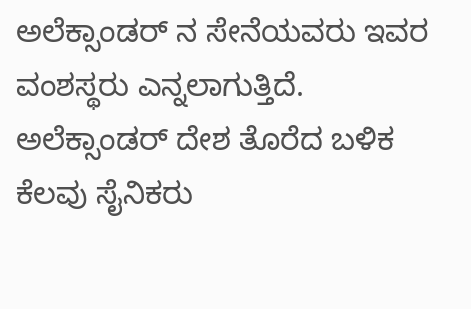ಅಲೆಕ್ಸಾಂಡರ್ ನ ಸೇನೆಯವರು ಇವರ ವಂಶಸ್ಥರು ಎನ್ನಲಾಗುತ್ತಿದೆ. ಅಲೆಕ್ಸಾಂಡರ್ ದೇಶ ತೊರೆದ ಬಳಿಕ ಕೆಲವು ಸೈನಿಕರು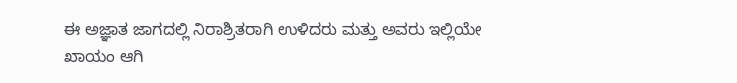ಈ ಅಜ್ಞಾತ ಜಾಗದಲ್ಲಿ ನಿರಾಶ್ರಿತರಾಗಿ ಉಳಿದರು ಮತ್ತು ಅವರು ಇಲ್ಲಿಯೇ ಖಾಯಂ ಆಗಿ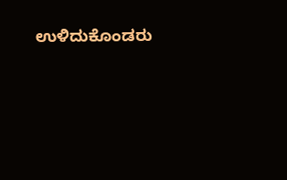ಉಳಿದುಕೊಂಡರು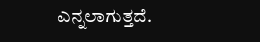ಎನ್ನಲಾಗುತ್ತದೆ.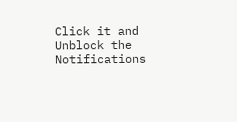Click it and Unblock the Notifications